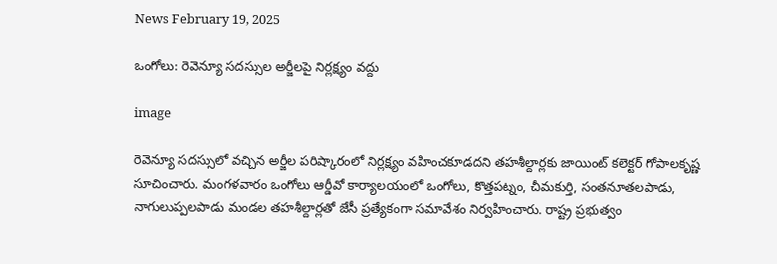News February 19, 2025

ఒంగోలు: రెవెన్యూ సదస్సుల అర్జీలపై నిర్లక్ష్యం వద్దు

image

రెవెన్యూ సదస్సులో వచ్చిన అర్జీల పరిష్కారంలో నిర్లక్ష్యం వహించకూడదని తహశీల్దార్లకు జాయింట్ కలెక్టర్ గోపాలకృష్ణ సూచించారు. మంగళవారం ఒంగోలు ఆర్డీవో కార్యాలయంలో ఒంగోలు, కొత్తపట్నం, చీమకుర్తి, సంతనూతలపాడు, నాగులుప్పలపాడు మండల తహశీల్దార్లతో జేసీ ప్రత్యేకంగా సమావేశం నిర్వహించారు. రాష్ట్ర ప్రభుత్వం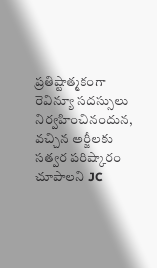ప్రతిష్టాత్మకంగా రెవిన్యూ సదస్సులు నిర్వహించినందున, వచ్చిన అర్జీలకు సత్వర పరిష్కారం చూపాలని JC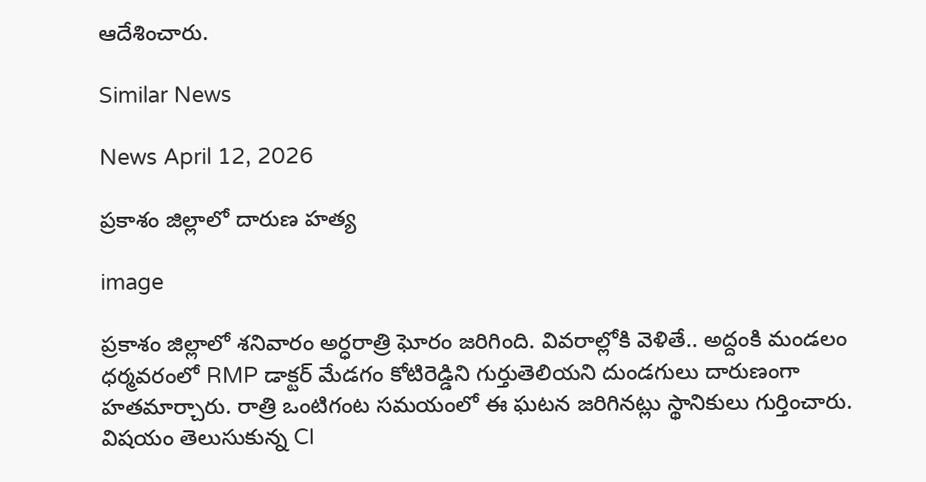ఆదేశించారు.

Similar News

News April 12, 2026

ప్రకాశం జిల్లాలో దారుణ హత్య

image

ప్రకాశం జిల్లాలో శనివారం అర్ధరాత్రి ఘోరం జరిగింది. వివరాల్లోకి వెళితే.. అద్దంకి మండలం ధర్మవరంలో RMP డాక్టర్‌ మేడగం కోటిరెడ్డిని గుర్తుతెలియని దుండగులు దారుణంగా హతమార్చారు. రాత్రి ఒంటిగంట సమయంలో ఈ ఘటన జరిగినట్లు స్థానికులు గుర్తించారు. విషయం తెలుసుకున్న CI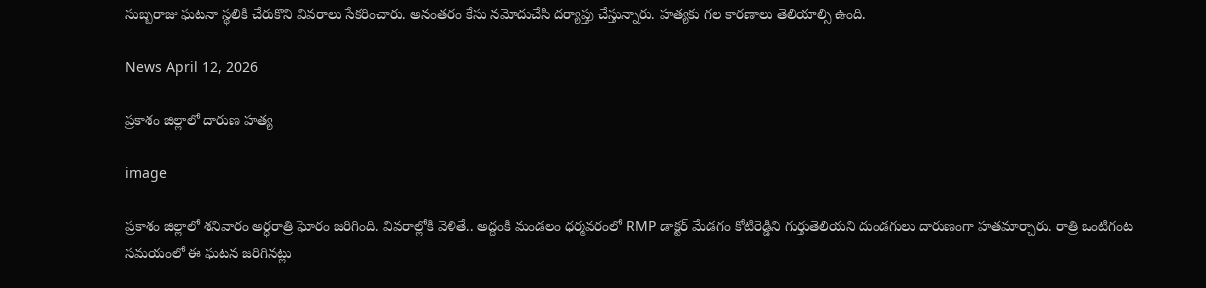సుబ్బరాజు ఘటనా స్థలికి చేరుకొని వివరాలు సేకరించారు. అనంతరం కేసు నమోదుచేసి దర్యాప్తు చేస్తున్నారు. హత్యకు గల కారణాలు తెలియాల్సి ఉంది.

News April 12, 2026

ప్రకాశం జిల్లాలో దారుణ హత్య

image

ప్రకాశం జిల్లాలో శనివారం అర్ధరాత్రి ఘోరం జరిగింది. వివరాల్లోకి వెళితే.. అద్దంకి మండలం ధర్మవరంలో RMP డాక్టర్‌ మేడగం కోటిరెడ్డిని గుర్తుతెలియని దుండగులు దారుణంగా హతమార్చారు. రాత్రి ఒంటిగంట సమయంలో ఈ ఘటన జరిగినట్లు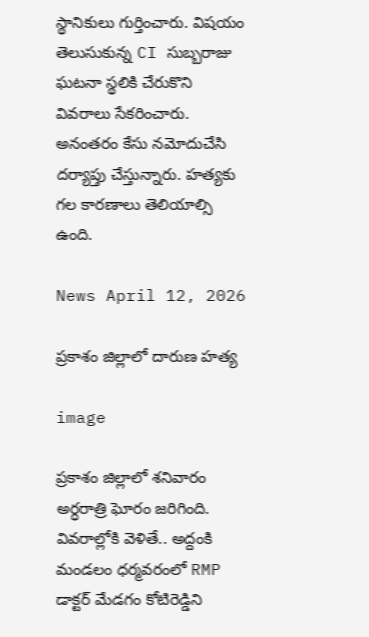స్థానికులు గుర్తించారు. విషయం తెలుసుకున్న CI సుబ్బరాజు ఘటనా స్థలికి చేరుకొని వివరాలు సేకరించారు. అనంతరం కేసు నమోదుచేసి దర్యాప్తు చేస్తున్నారు. హత్యకు గల కారణాలు తెలియాల్సి ఉంది.

News April 12, 2026

ప్రకాశం జిల్లాలో దారుణ హత్య

image

ప్రకాశం జిల్లాలో శనివారం అర్ధరాత్రి ఘోరం జరిగింది. వివరాల్లోకి వెళితే.. అద్దంకి మండలం ధర్మవరంలో RMP డాక్టర్‌ మేడగం కోటిరెడ్డిని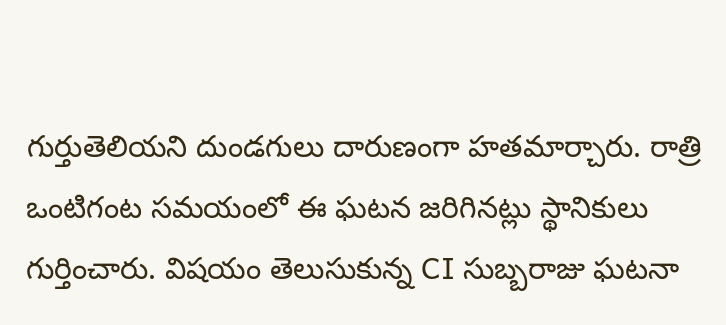గుర్తుతెలియని దుండగులు దారుణంగా హతమార్చారు. రాత్రి ఒంటిగంట సమయంలో ఈ ఘటన జరిగినట్లు స్థానికులు గుర్తించారు. విషయం తెలుసుకున్న CI సుబ్బరాజు ఘటనా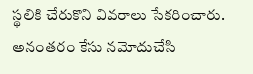స్థలికి చేరుకొని వివరాలు సేకరించారు. అనంతరం కేసు నమోదుచేసి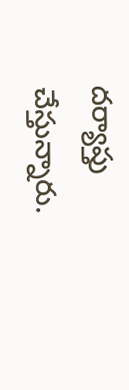దర్యాప్తు చేస్తున్నారు.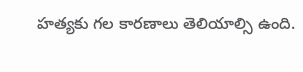హత్యకు గల కారణాలు తెలియాల్సి ఉంది.